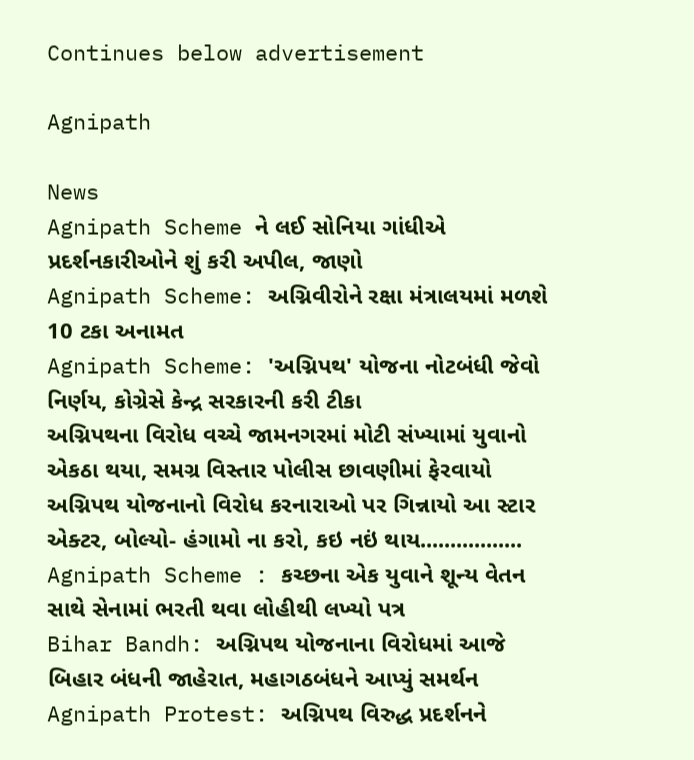Continues below advertisement

Agnipath

News
Agnipath Scheme ને લઈ સોનિયા ગાંધીએ પ્રદર્શનકારીઓને શું કરી અપીલ, જાણો
Agnipath Scheme: અગ્નિવીરોને રક્ષા મંત્રાલયમાં મળશે 10 ટકા અનામત
Agnipath Scheme: 'અગ્નિપથ' યોજના નોટબંધી જેવો નિર્ણય, કોગ્રેસે કેન્દ્ર સરકારની કરી ટીકા
અગ્નિપથના વિરોધ વચ્ચે જામનગરમાં મોટી સંખ્યામાં યુવાનો એકઠા થયા, સમગ્ર વિસ્તાર પોલીસ છાવણીમાં ફેરવાયો
અગ્નિપથ યોજનાનો વિરોધ કરનારાઓ પર ગિન્નાયો આ સ્ટાર એક્ટર, બોલ્યો- હંગામો ના કરો, કઇ નઇં થાય.................
Agnipath Scheme : કચ્છના એક યુવાને શૂન્ય વેતન સાથે સેનામાં ભરતી થવા લોહીથી લખ્યો પત્ર
Bihar Bandh: અગ્નિપથ યોજનાના વિરોધમાં આજે બિહાર બંધની જાહેરાત, મહાગઠબંધને આપ્યું સમર્થન
Agnipath Protest: અગ્નિપથ વિરુદ્ધ પ્રદર્શનને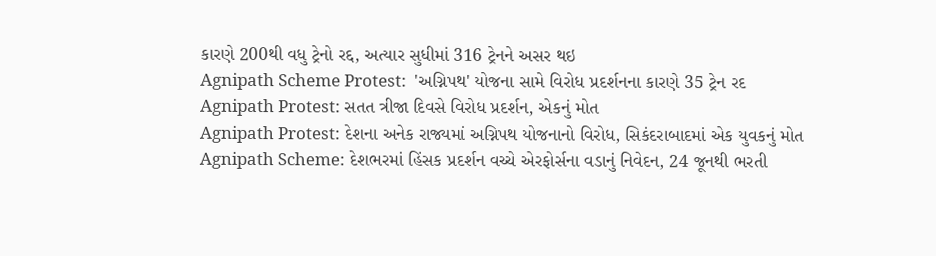કારણે 200થી વધુ ટ્રેનો રદ્દ, અત્યાર સુધીમાં 316 ટ્રેનને અસર થઇ
Agnipath Scheme Protest:  'અગ્નિપથ' યોજના સામે વિરોધ પ્રદર્શનના કારણે 35 ટ્રેન રદ
Agnipath Protest: સતત ત્રીજા દિવસે વિરોધ પ્રદર્શન, એકનું મોત
Agnipath Protest: દેશના અનેક રાજ્યમાં અગ્નિપથ યોજનાનો વિરોધ, સિકંદરાબાદમાં એક યુવકનું મોત
Agnipath Scheme: દેશભરમાં હિંસક પ્રદર્શન વચ્ચે એરફોર્સના વડાનું નિવેદન, 24 જૂનથી ભરતી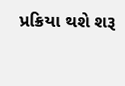પ્રક્રિયા થશે શરૂ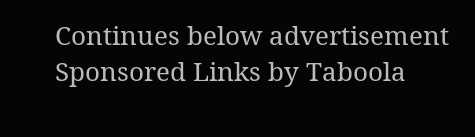Continues below advertisement
Sponsored Links by Taboola